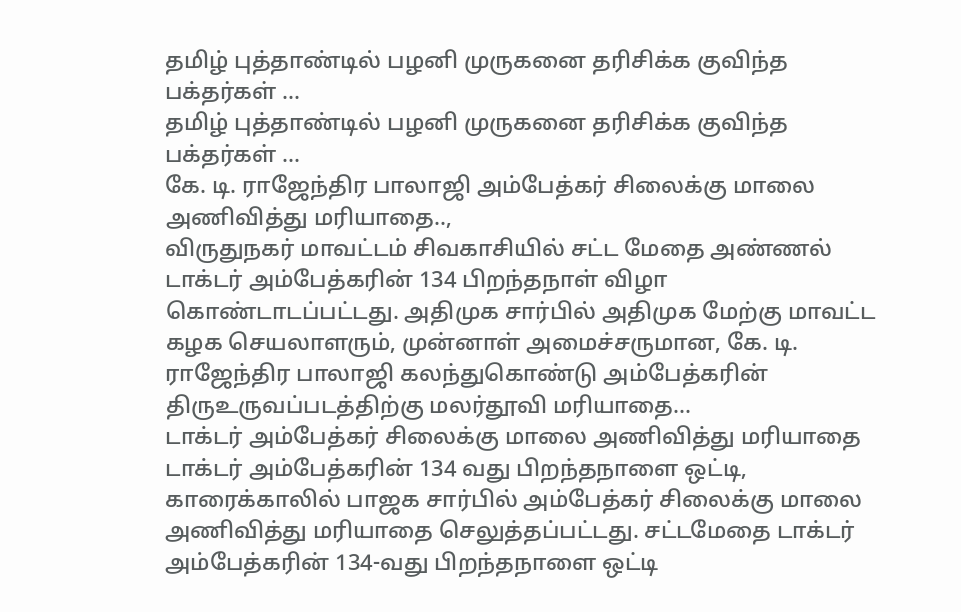தமிழ் புத்தாண்டில் பழனி முருகனை தரிசிக்க குவிந்த பக்தர்கள் …
தமிழ் புத்தாண்டில் பழனி முருகனை தரிசிக்க குவிந்த பக்தர்கள் …
கே. டி. ராஜேந்திர பாலாஜி அம்பேத்கர் சிலைக்கு மாலை அணிவித்து மரியாதை..,
விருதுநகர் மாவட்டம் சிவகாசியில் சட்ட மேதை அண்ணல் டாக்டர் அம்பேத்கரின் 134 பிறந்தநாள் விழா கொண்டாடப்பட்டது. அதிமுக சார்பில் அதிமுக மேற்கு மாவட்ட கழக செயலாளரும், முன்னாள் அமைச்சருமான, கே. டி. ராஜேந்திர பாலாஜி கலந்துகொண்டு அம்பேத்கரின் திருஉருவப்படத்திற்கு மலர்தூவி மரியாதை…
டாக்டர் அம்பேத்கர் சிலைக்கு மாலை அணிவித்து மரியாதை
டாக்டர் அம்பேத்கரின் 134 வது பிறந்தநாளை ஒட்டி, காரைக்காலில் பாஜக சார்பில் அம்பேத்கர் சிலைக்கு மாலை அணிவித்து மரியாதை செலுத்தப்பட்டது. சட்டமேதை டாக்டர் அம்பேத்கரின் 134-வது பிறந்தநாளை ஒட்டி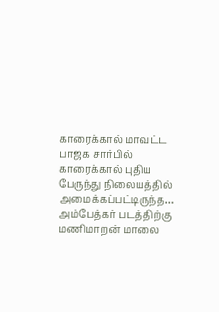காரைக்கால் மாவட்ட பாஜக சார்பில் காரைக்கால் புதிய பேருந்து நிலையத்தில் அமைக்கப்பட்டிருந்த…
அம்பேத்கர் படத்திற்கு மணிமாறன் மாலை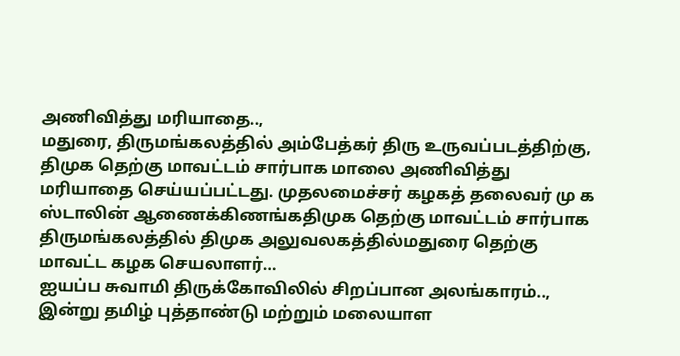அணிவித்து மரியாதை..,
மதுரை, திருமங்கலத்தில் அம்பேத்கர் திரு உருவப்படத்திற்கு, திமுக தெற்கு மாவட்டம் சார்பாக மாலை அணிவித்து மரியாதை செய்யப்பட்டது. முதலமைச்சர் கழகத் தலைவர் மு க ஸ்டாலின் ஆணைக்கிணங்கதிமுக தெற்கு மாவட்டம் சார்பாக திருமங்கலத்தில் திமுக அலுவலகத்தில்மதுரை தெற்கு மாவட்ட கழக செயலாளர்…
ஐயப்ப சுவாமி திருக்கோவிலில் சிறப்பான அலங்காரம்..,
இன்று தமிழ் புத்தாண்டு மற்றும் மலையாள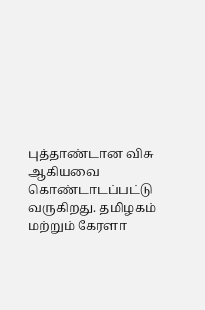புத்தாண்டான விசு ஆகியவை கொண்டாடப்பட்டு வருகிறது. தமிழகம் மற்றும் கேரளா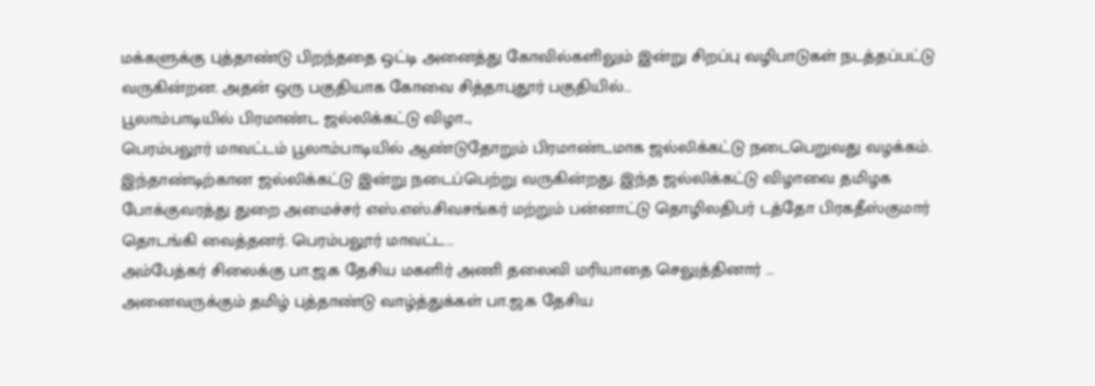மக்களுக்கு புத்தாண்டு பிறந்ததை ஒட்டி அனைத்து கோவில்களிலும் இன்று சிறப்பு வழிபாடுகள் நடத்தப்பட்டு வருகின்றன. அதன் ஒரு பகுதியாக கோவை சித்தாபுதூர் பகுதியில்…
பூலாம்பாடியில் பிரமாண்ட ஜல்லிக்கட்டு விழா..,
பெரம்பலூர் மாவட்டம் பூலாம்பாடியில் ஆண்டுதோறும் பிரமாண்டமாக ஜல்லிக்கட்டு நடைபெறுவது வழக்கம். இந்தாண்டிற்கான ஜல்லிக்கட்டு இன்று நடைப்பெற்று வருகின்றது. இந்த ஜல்லிக்கட்டு விழாவை தமிழக போக்குவரத்து துறை அமைச்சர் எஸ்.எஸ்.சிவசங்கர் மற்றும் பன்னாட்டு தொழிலதிபர் டத்தோ பிரகதீஸ்குமார் தொடங்கி வைத்தனர். பெரம்பலூர் மாவட்ட…
அம்பேத்கர் சிலைக்கு பா.ஜ.க தேசிய மகளிர் அணி தலைவி மரியாதை செலுத்தினார் …
அனைவருக்கும் தமிழ் புத்தாண்டு வாழ்த்துக்கள் பா.ஜ.க தேசிய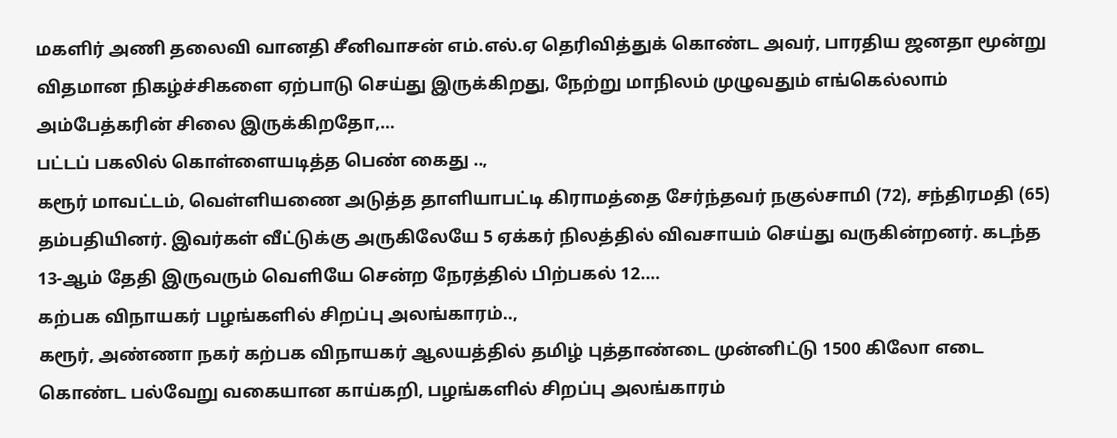மகளிர் அணி தலைவி வானதி சீனிவாசன் எம்.எல்.ஏ தெரிவித்துக் கொண்ட அவர், பாரதிய ஜனதா மூன்று விதமான நிகழ்ச்சிகளை ஏற்பாடு செய்து இருக்கிறது, நேற்று மாநிலம் முழுவதும் எங்கெல்லாம் அம்பேத்கரின் சிலை இருக்கிறதோ,…
பட்டப் பகலில் கொள்ளையடித்த பெண் கைது ..,
கரூர் மாவட்டம், வெள்ளியணை அடுத்த தாளியாபட்டி கிராமத்தை சேர்ந்தவர் நகுல்சாமி (72), சந்திரமதி (65) தம்பதியினர். இவர்கள் வீட்டுக்கு அருகிலேயே 5 ஏக்கர் நிலத்தில் விவசாயம் செய்து வருகின்றனர். கடந்த 13-ஆம் தேதி இருவரும் வெளியே சென்ற நேரத்தில் பிற்பகல் 12.…
கற்பக விநாயகர் பழங்களில் சிறப்பு அலங்காரம்..,
கரூர், அண்ணா நகர் கற்பக விநாயகர் ஆலயத்தில் தமிழ் புத்தாண்டை முன்னிட்டு 1500 கிலோ எடை கொண்ட பல்வேறு வகையான காய்கறி, பழங்களில் சிறப்பு அலங்காரம்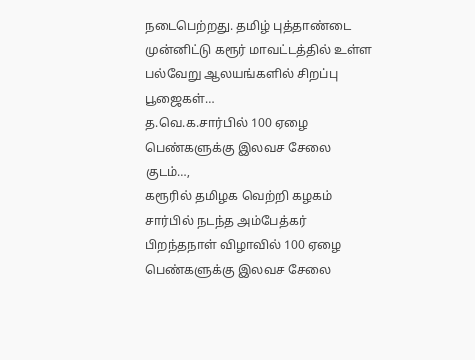நடைபெற்றது. தமிழ் புத்தாண்டை முன்னிட்டு கரூர் மாவட்டத்தில் உள்ள பல்வேறு ஆலயங்களில் சிறப்பு பூஜைகள்…
த.வெ.க.சார்பில் 100 ஏழை பெண்களுக்கு இலவச சேலை குடம்…,
கரூரில் தமிழக வெற்றி கழகம் சார்பில் நடந்த அம்பேத்கர் பிறந்தநாள் விழாவில் 100 ஏழை பெண்களுக்கு இலவச சேலை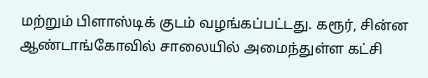மற்றும் பிளாஸ்டிக் குடம் வழங்கப்பட்டது. கரூர், சின்ன ஆண்டாங்கோவில் சாலையில் அமைந்துள்ள கட்சி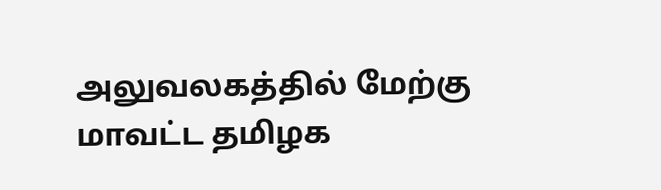அலுவலகத்தில் மேற்கு மாவட்ட தமிழக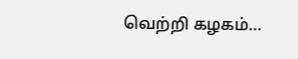வெற்றி கழகம்…